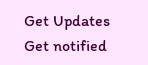Get Updates
Get notified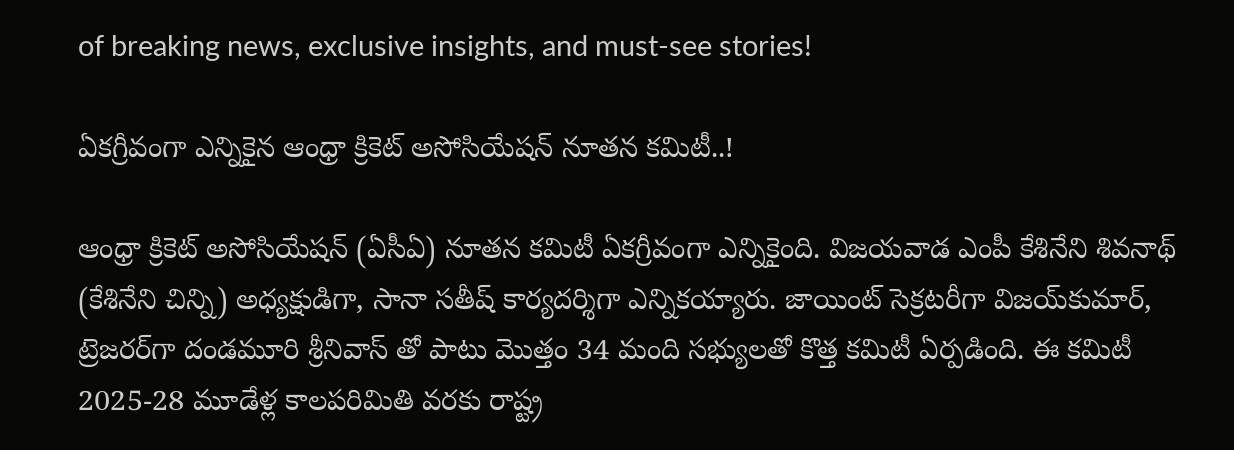of breaking news, exclusive insights, and must-see stories!

ఏకగ్రీవంగా ఎన్నికైన ఆంధ్రా క్రికెట్ అసోసియేషన్ నూతన కమిటీ..!

ఆంధ్రా క్రికెట్‌ అసోసియేషన్‌ (ఏసీఏ) నూతన కమిటీ ఏకగ్రీవంగా ఎన్నికైంది. విజయవాడ ఎంపీ కేశినేని శివనాథ్‌ (కేశినేని చిన్ని) అధ్యక్షుడిగా, సానా సతీష్ కార్యదర్శిగా ఎన్నికయ్యారు. జాయింట్‌ సెక్రటరీగా విజయ్‌కుమార్‌, ట్రెజరర్‌గా దండమూరి శ్రీనివాస్‌ తో పాటు మొత్తం 34 మంది సభ్యులతో కొత్త కమిటీ ఏర్పడింది. ఈ కమిటీ 2025-28 మూడేళ్ల కాలపరిమితి వరకు రాష్ట్ర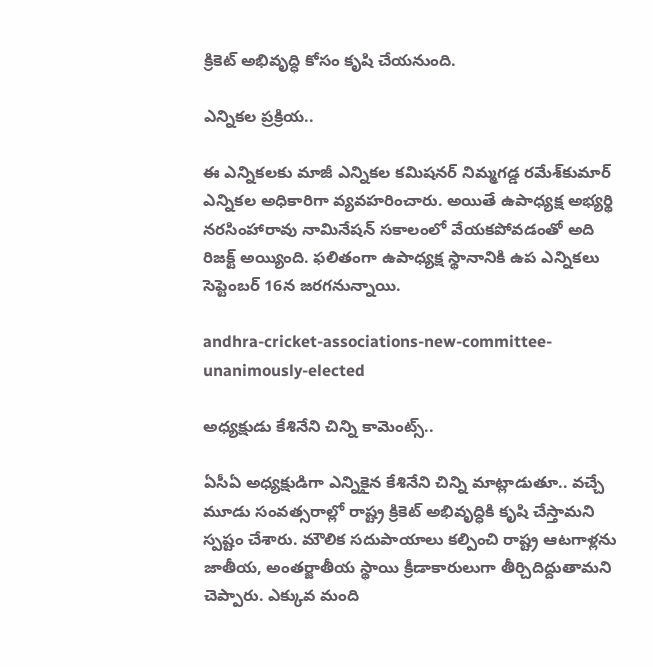క్రికెట్ అభివృద్ధి కోసం కృషి చేయనుంది.

ఎన్నికల ప్రక్రియ..

ఈ ఎన్నికలకు మాజీ ఎన్నికల కమిషనర్‌ నిమ్మగడ్డ రమేశ్‌కుమార్‌ ఎన్నికల అధికారిగా వ్యవహరించారు. అయితే ఉపాధ్యక్ష అభ్యర్థి నరసింహారావు నామినేషన్‌ సకాలంలో వేయకపోవడంతో అది రిజక్ట్ అయ్యింది. ఫలితంగా ఉపాధ్యక్ష స్థానానికి ఉప ఎన్నికలు సెప్టెంబర్ 16న జరగనున్నాయి.

andhra-cricket-associations-new-committee-unanimously-elected

అధ్యక్షుడు కేశినేని చిన్ని కామెంట్స్..

ఏసీఏ అధ్యక్షుడిగా ఎన్నికైన కేశినేని చిన్ని మాట్లాడుతూ.. వచ్చే మూడు సంవత్సరాల్లో రాష్ట్ర క్రికెట్ అభివృద్ధికి కృషి చేస్తామని స్పష్టం చేశారు. మౌలిక సదుపాయాలు కల్పించి రాష్ట్ర ఆటగాళ్లను జాతీయ, అంతర్జాతీయ స్థాయి క్రీడాకారులుగా తీర్చిదిద్దుతామని చెప్పారు. ఎక్కువ మంది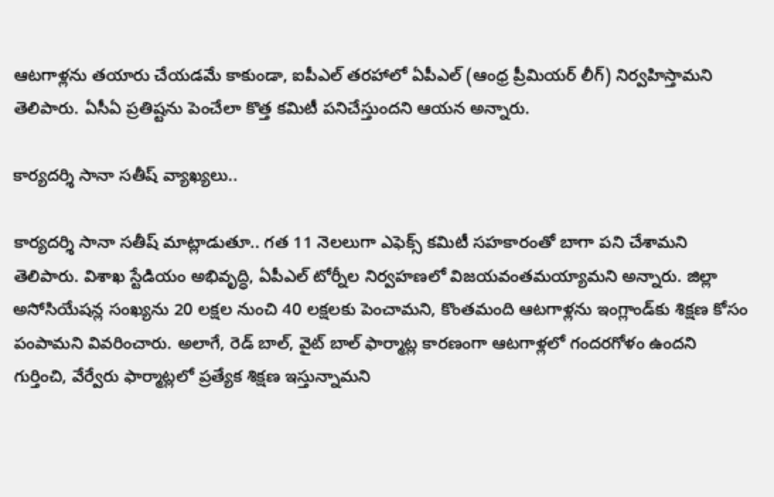ఆటగాళ్లను తయారు చేయడమే కాకుండా, ఐపీఎల్ తరహాలో ఏపీఎల్ (ఆంధ్ర ప్రీమియర్ లీగ్‌) నిర్వహిస్తామని తెలిపారు. ఏసీఏ ప్రతిష్టను పెంచేలా కొత్త కమిటీ పనిచేస్తుందని ఆయన అన్నారు.

కార్యదర్శి సానా సతీష్ వ్యాఖ్యలు..

కార్యదర్శి సానా సతీష్ మాట్లాడుతూ.. గత 11 నెలలుగా ఎఫెక్స్ కమిటీ సహకారంతో బాగా పని చేశామని తెలిపారు. విశాఖ స్టేడియం అభివృద్ధి, ఏపీఎల్‌ టోర్నీల నిర్వహణలో విజయవంతమయ్యామని అన్నారు. జిల్లా అసోసియేషన్ల సంఖ్యను 20 లక్షల నుంచి 40 లక్షలకు పెంచామని, కొంతమంది ఆటగాళ్లను ఇంగ్లాండ్‌కు శిక్షణ కోసం పంపామని వివరించారు. అలాగే, రెడ్ బాల్, వైట్ బాల్ ఫార్మాట్ల కారణంగా ఆటగాళ్లలో గందరగోళం ఉందని గుర్తించి, వేర్వేరు ఫార్మాట్లలో ప్రత్యేక శిక్షణ ఇస్తున్నామని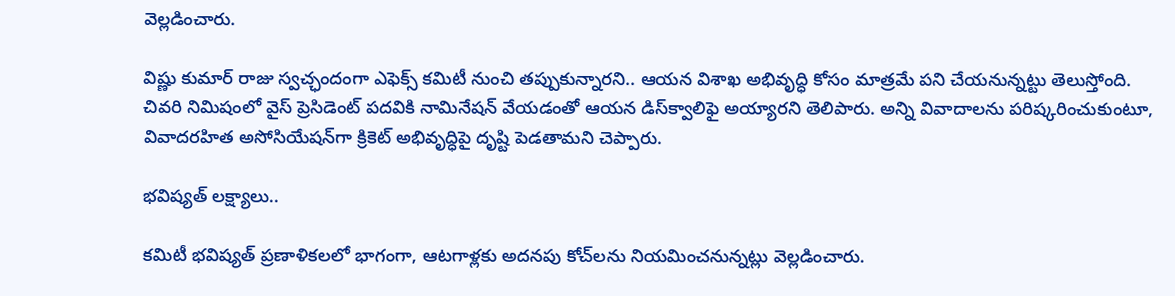వెల్లడించారు.

విష్ణు కుమార్ రాజు స్వచ్ఛందంగా ఎఫెక్స్ కమిటీ నుంచి తప్పుకున్నారని.. ఆయన విశాఖ అభివృద్ధి కోసం మాత్రమే పని చేయనున్నట్టు తెలుస్తోంది. చివరి నిమిషంలో వైస్ ప్రెసిడెంట్ పదవికి నామినేషన్ వేయడంతో ఆయన డిస్‌క్వాలిఫై అయ్యారని తెలిపారు. అన్ని వివాదాలను పరిష్కరించుకుంటూ, వివాదరహిత అసోసియేషన్‌గా క్రికెట్ అభివృద్ధిపై దృష్టి పెడతామని చెప్పారు.

భవిష్యత్ లక్ష్యాలు..

కమిటీ భవిష్యత్ ప్రణాళికలలో భాగంగా, ఆటగాళ్లకు అదనపు కోచ్‌లను నియమించనున్నట్లు వెల్లడించారు.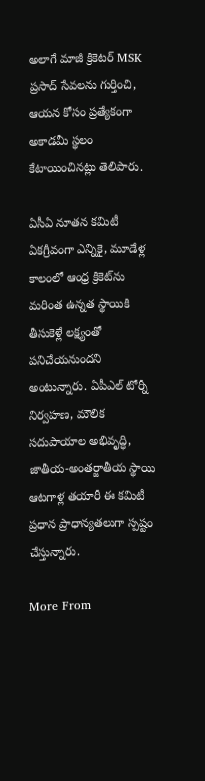అలాగే మాజీ క్రికెటర్ MSK ప్రసాద్ సేవలను గుర్తించి, ఆయన కోసం ప్రత్యేకంగా అకాడమీ స్థలం కేటాయించినట్లు తెలిపారు.

ఏసీఏ నూతన కమిటీ ఏకగ్రీవంగా ఎన్నికై, మూడేళ్ల కాలంలో ఆంధ్ర క్రికెట్‌ను మరింత ఉన్నత స్థాయికి తీసుకెళ్లే లక్ష్యంతో పనిచేయనుందని అంటున్నారు. ఏపీఎల్ టోర్నీ నిర్వహణ, మౌలిక సదుపాయాల అభివృద్ధి, జాతీయ-అంతర్జాతీయ స్థాయి ఆటగాళ్ల తయారీ ఈ కమిటీ ప్రధాన ప్రాధాన్యతలుగా స్పష్టం చేస్తున్నారు.

More From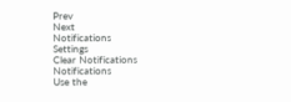Prev
Next
Notifications
Settings
Clear Notifications
Notifications
Use the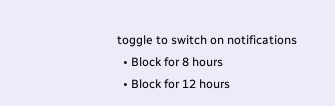toggle to switch on notifications
  • Block for 8 hours
  • Block for 12 hours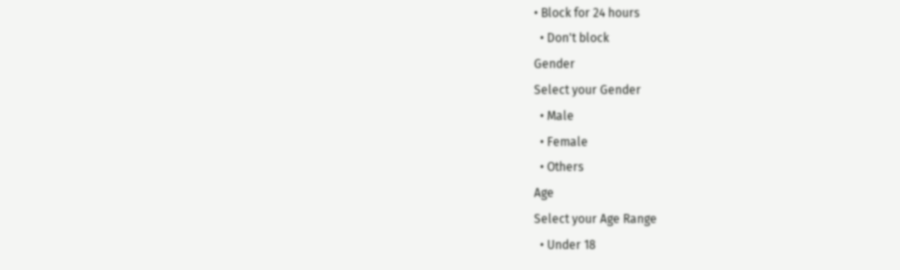• Block for 24 hours
  • Don't block
Gender
Select your Gender
  • Male
  • Female
  • Others
Age
Select your Age Range
  • Under 18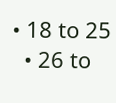• 18 to 25
  • 26 to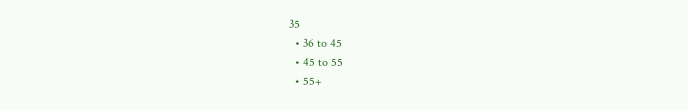35
  • 36 to 45
  • 45 to 55
  • 55+